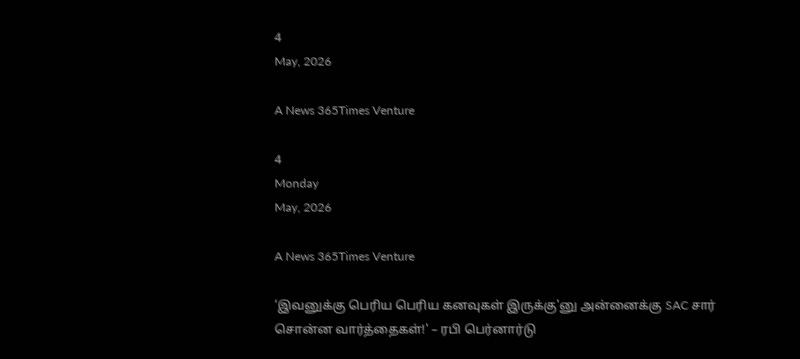4
May, 2026

A News 365Times Venture

4
Monday
May, 2026

A News 365Times Venture

‘இவனுக்கு பெரிய பெரிய கனவுகள் இருக்கு'னு அன்னைக்கு SAC சார் சொன்ன வார்த்தைகள்!' – ரபி பெர்னார்டு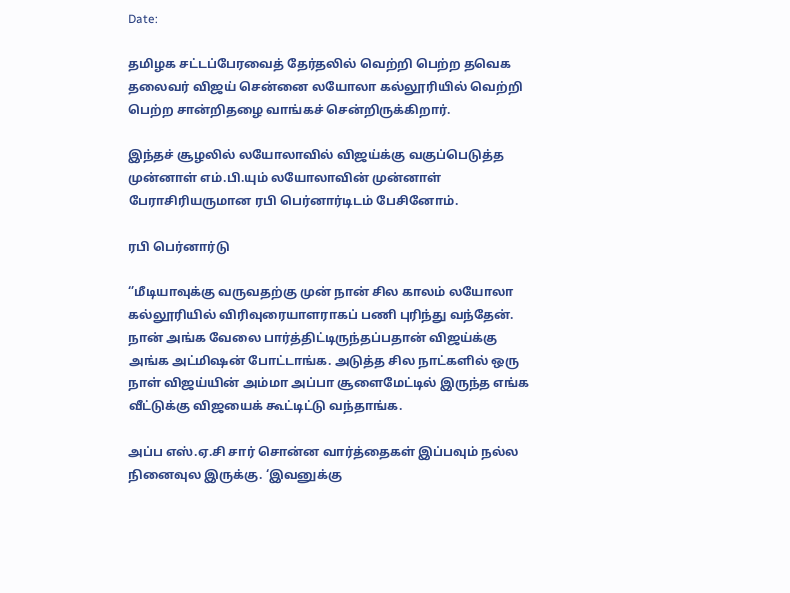Date:

தமிழக சட்டப்பேரவைத் தேர்தலில் வெற்றி பெற்ற தவெக தலைவர் விஜய் சென்னை லயோலா கல்லூரியில் வெற்றி பெற்ற சான்றிதழை வாங்கச் சென்றிருக்கிறார்.

இந்தச் சூழலில் லயோலாவில் விஜய்க்கு வகுப்பெடுத்த முன்னாள் எம்.பி.யும் லயோலாவின் முன்னாள் பேராசிரியருமான ரபி பெர்னார்டிடம் பேசினோம்.

ரபி பெர்னார்டு

‘’மீடியாவுக்கு வருவதற்கு முன் நான் சில காலம் லயோலா கல்லூரியில் விரிவுரையாளராகப் பணி புரிந்து வந்தேன். நான் அங்க வேலை பார்த்திட்டிருந்தப்பதான் விஜய்க்கு அங்க அட்மிஷன் போட்டாங்க. அடுத்த சில நாட்களில் ஒரு நாள் விஜய்யின் அம்மா அப்பா சூளைமேட்டில் இருந்த எங்க வீட்டுக்கு விஜயைக் கூட்டிட்டு வந்தாங்க.

அப்ப எஸ்.ஏ.சி சார் சொன்ன வார்த்தைகள் இப்பவும் நல்ல நினைவுல இருக்கு. ‘இவனுக்கு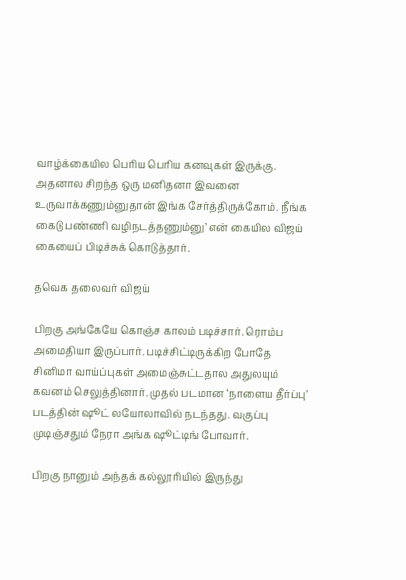வாழ்க்கையில பெரிய பெரிய கனவுகள் இருக்கு. அதனால சிறந்த ஒரு மனிதனா இவனை உருவாக்கணும்னுதான் இங்க சேர்த்திருக்கோம். நீங்க கைடு பண்ணி வழிநடத்தணும்னு’ என் கையில விஜய் கையைப் பிடிச்சுக் கொடுத்தார்.

தவெக தலைவர் விஜய்

பிறகு அங்கேயே கொஞ்ச காலம் படிச்சார். ரொம்ப அமைதியா இருப்பார். படிச்சிட்டிருக்கிற போதே சினிமா வாய்ப்புகள் அமைஞ்சுட்டதால அதுலயும் கவனம் செலுத்தினார். முதல் படமான ‘நாளைய தீர்ப்பு’ படத்தின் ஷூட் லயோலாவில் நடந்தது. வகுப்பு முடிஞ்சதும் நேரா அங்க ஷூட்டிங் போவார்.

பிறகு நானும் அந்தக் கல்லூரியில் இருந்து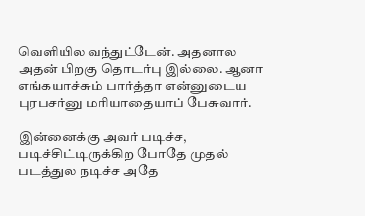வெளியில வந்துட்டேன். அதனால அதன் பிறகு தொடர்பு இல்லை. ஆனா எங்கயாச்சும் பார்த்தா என்னுடைய புரபசர்னு மரியாதையாப் பேசுவார்.

இன்னைக்கு அவர் படிச்ச, படிச்சிட்டிருக்கிற போதே முதல் படத்துல நடிச்ச அதே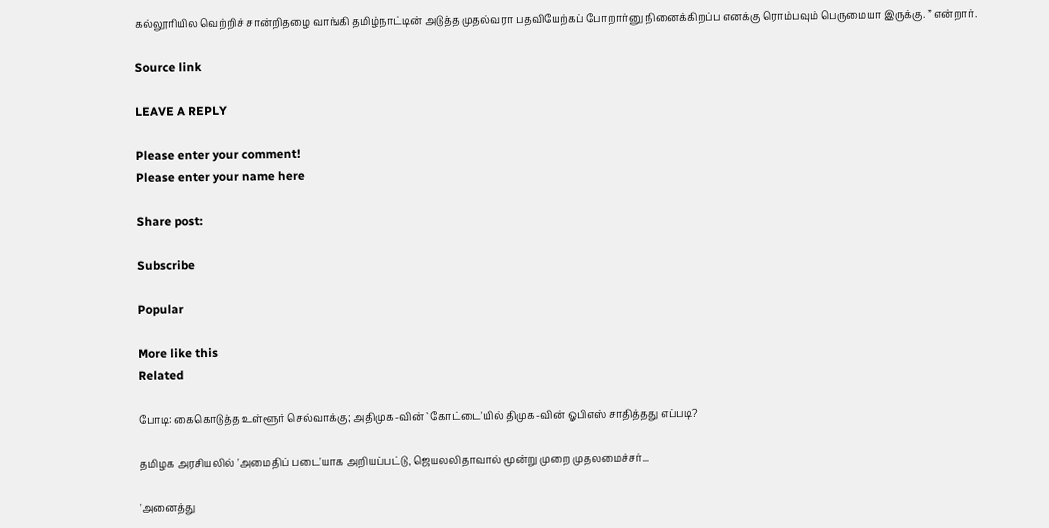கல்லூரியில வெற்றிச் சான்றிதழை வாங்கி தமிழ்நாட்டின் அடுத்த முதல்வரா பதவியேற்கப் போறார்னு நினைக்கிறப்ப எனக்கு ரொம்பவும் பெருமையா இருக்கு. ” என்றார்.

Source link

LEAVE A REPLY

Please enter your comment!
Please enter your name here

Share post:

Subscribe

Popular

More like this
Related

போடி: கைகொடுத்த உள்ளூர் செல்வாக்கு; அதிமுக-வின் `கோட்டை'யில் திமுக-வின் ஓபிஎஸ் சாதித்தது எப்படி?

தமிழக அரசியலில் 'அமைதிப் படை'யாக அறியப்பட்டு, ஜெயலலிதாவால் மூன்று முறை முதலமைச்சர்...

'அனைத்து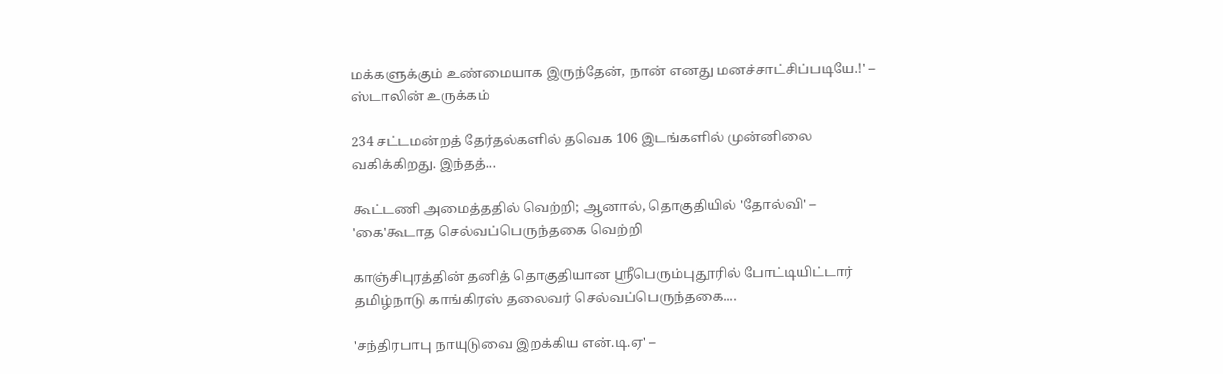மக்களுக்கும் உண்மையாக இருந்தேன், நான் எனது மனச்சாட்சிப்படியே.!' – ஸ்டாலின் உருக்கம்

234 சட்டமன்றத் தேர்தல்களில் தவெக 106 இடங்களில் முன்னிலை வகிக்கிறது. இந்தத்...

கூட்டணி அமைத்ததில் வெற்றி; ஆனால், தொகுதியில் 'தோல்வி' – 'கை'கூடாத செல்வப்பெருந்தகை வெற்றி

காஞ்சிபுரத்தின் தனித் தொகுதியான ஶ்ரீபெரும்புதூரில் போட்டியிட்டார் தமிழ்நாடு காங்கிரஸ் தலைவர் செல்வப்பெருந்தகை....

'சந்திரபாபு நாயுடுவை இறக்கிய என்.டி.ஏ' –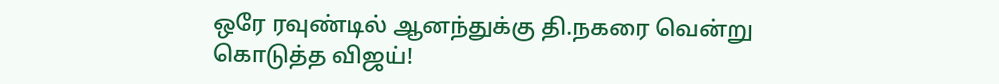ஒரே ரவுண்டில் ஆனந்துக்கு தி.நகரை வென்று கொடுத்த விஜய்!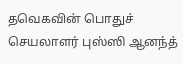தவெகவின் பொதுச் செயலாளர் புஸ்ஸி ஆனந்த்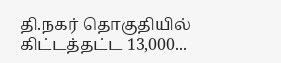தி.நகர் தொகுதியில் கிட்டத்தட்ட 13,000...